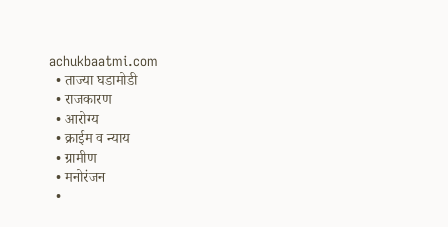achukbaatmi.com
  • ताज्या घडामोडी
  • राजकारण
  • आरोग्य
  • क्राईम व न्याय
  • ग्रामीण
  • मनोरंजन
  •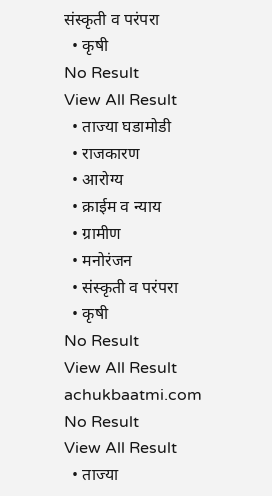संस्कृती व परंपरा
  • कृषी
No Result
View All Result
  • ताज्या घडामोडी
  • राजकारण
  • आरोग्य
  • क्राईम व न्याय
  • ग्रामीण
  • मनोरंजन
  • संस्कृती व परंपरा
  • कृषी
No Result
View All Result
achukbaatmi.com
No Result
View All Result
  • ताज्या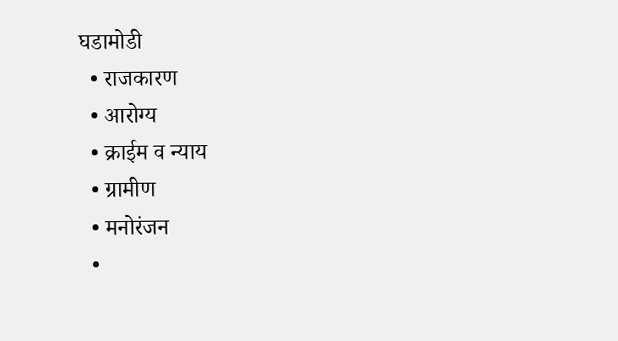घडामोडी
  • राजकारण
  • आरोग्य
  • क्राईम व न्याय
  • ग्रामीण
  • मनोरंजन
  •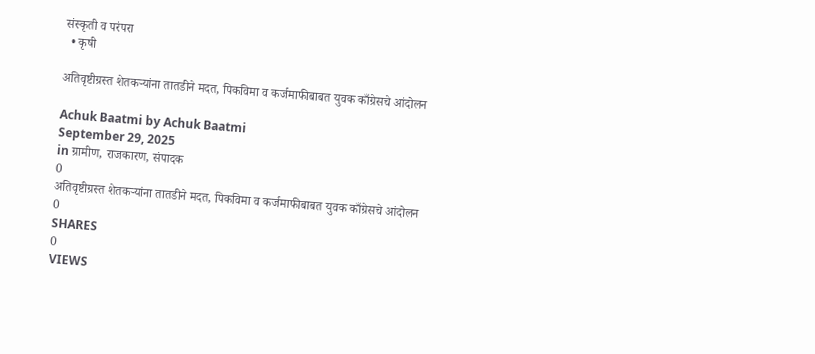संस्कृती व परंपरा
  • कृषी

अतिवृष्टीग्रस्त शेतकऱ्यांना तातडीने मदत, पिकविमा व कर्जमाफीबाबत युवक काँग्रेसचे आंदोलन

Achuk Baatmi by Achuk Baatmi
September 29, 2025
in ग्रामीण, राजकारण, संपादक
0
अतिवृष्टीग्रस्त शेतकऱ्यांना तातडीने मदत, पिकविमा व कर्जमाफीबाबत युवक काँग्रेसचे आंदोलन
0
SHARES
0
VIEWS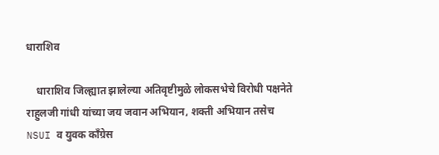धाराशिव

    धाराशिव जिल्ह्यात झालेल्या अतिवृष्टीमुळे लोकसभेचे विरोधी पक्षनेते राहुलजी गांधी यांच्या जय जवान अभियान, शक्ती अभियान तसेच NSUI व युवक काँग्रेस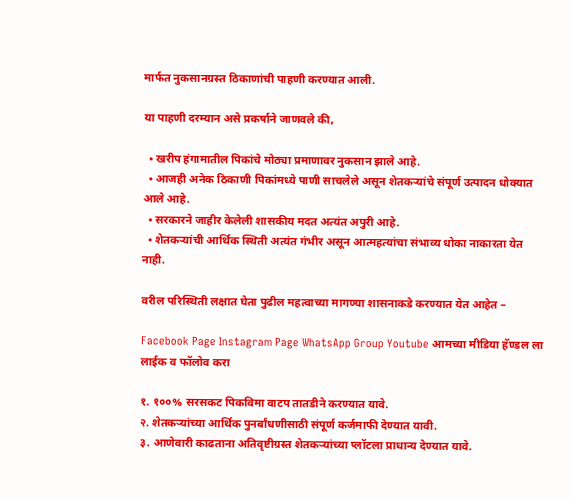मार्फत नुकसानग्रस्त ठिकाणांची पाहणी करण्यात आली.

या पाहणी दरम्यान असे प्रकर्षाने जाणवले की,

  • खरीप हंगामातील पिकांचे मोठ्या प्रमाणावर नुकसान झाले आहे.
  • आजही अनेक ठिकाणी पिकांमध्ये पाणी साचलेले असून शेतकऱ्यांचे संपूर्ण उत्पादन धोक्यात आले आहे.
  • सरकारने जाहीर केलेली शासकीय मदत अत्यंत अपुरी आहे.
  • शेतकऱ्यांची आर्थिक स्थिती अत्यंत गंभीर असून आत्महत्यांचा संभाव्य धोका नाकारता येत नाही.

वरील परिस्थिती लक्षात घेता पुढील महत्वाच्या मागण्या शासनाकडे करण्यात येत आहेत –

Facebook Page Instagram Page WhatsApp Group Youtube आमच्या मीडिया हॅण्डल ला लाईक व फॉलोव करा

१. १००% सरसकट पिकविमा वाटप तातडीने करण्यात यावे.
२. शेतकऱ्यांच्या आर्थिक पुनर्बांधणीसाठी संपूर्ण कर्जमाफी देण्यात यावी.
३. आणेवारी काढताना अतिवृष्टीग्रस्त शेतकऱ्यांच्या प्लॉटला प्राधान्य देण्यात यावे.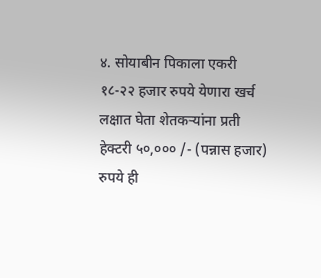४. सोयाबीन पिकाला एकरी १८-२२ हजार रुपये येणारा खर्च लक्षात घेता शेतकऱ्यांना प्रती हेक्टरी ५०,००० /- (पन्नास हजार) रुपये ही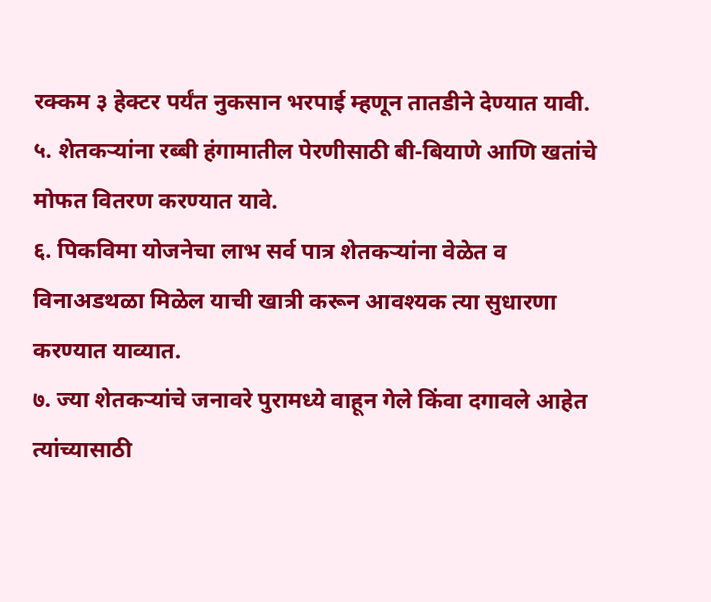रक्कम ३ हेक्टर पर्यंत नुकसान भरपाई म्हणून तातडीने देण्यात यावी.
५. शेतकऱ्यांना रब्बी हंगामातील पेरणीसाठी बी-बियाणे आणि खतांचे मोफत वितरण करण्यात यावे.
६. पिकविमा योजनेचा लाभ सर्व पात्र शेतकऱ्यांना वेळेत व विनाअडथळा मिळेल याची खात्री करून आवश्यक त्या सुधारणा करण्यात याव्यात.
७. ज्या शेतकऱ्यांचे जनावरे पुरामध्ये वाहून गेले किंवा दगावले आहेत त्यांच्यासाठी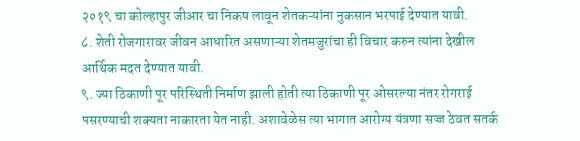२०१९ चा कोल्हापुर जीआर चा निकष लावून शेतकऱ्यांना नुकसान भरपाई देण्यात यावी.
८. शेती रोजगारावर जीवन आधारित असणाऱ्या शेतमजुरांचा ही विचार करुन त्यांना देखील आर्थिक मदत देण्यात यावी.
९. ज्या ठिकाणी पूर परिस्थिती निर्माण झाली होती त्या ठिकाणी पूर ओसरल्या नंतर रोगराई पसरण्याची शक्यता नाकारता येत नाही. अशावेळेस त्या भागात आरोग्य यंत्रणा सज्ज ठेवत सतर्क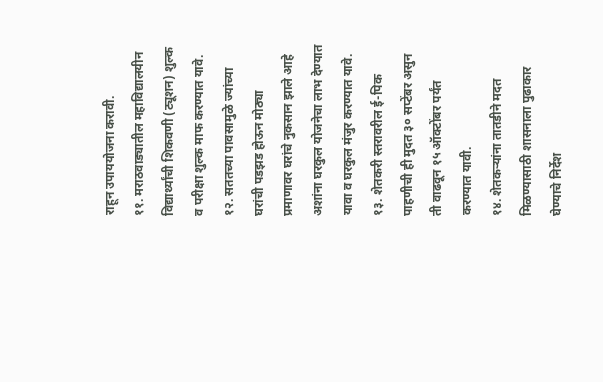राहून उपाययोजना करावी.
११. मराठवाड्यातील महाविद्यालयीन विद्यार्थ्यांची शिकवणी (ट्यूशन) शुल्क व परीक्षा शुल्क माफ करण्यात यावे.
१२. सततच्या पावसामुळे ज्यांच्या घरांची पडझड होऊन मोठ्या प्रमाणावर घरांचे नुकसान झाले आहे अशांना घरकुल योजनेचा लाभ देण्यात यावा व घरकुल मंजुर करण्यात यावे.
१३. शेतकरी स्तरावरील ई-पिक पाहणीची ही मुदत ३० सप्टेंबर असुन ती वाढवून १५ ऑक्टोंबर पर्यंत करण्यात यावी.
१४. शेतकऱ्यांना तातडीने मदत मिळण्यासाठी शासनाला पुढाकार घेण्याचे निर्देश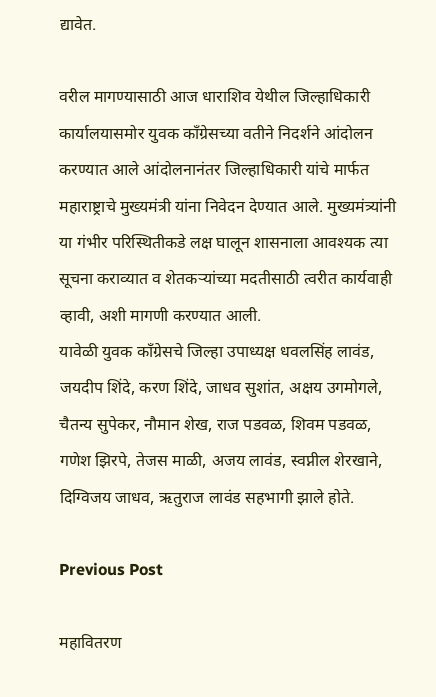द्यावेत.

वरील मागण्यासाठी आज धाराशिव येथील जिल्हाधिकारी कार्यालयासमोर युवक काँग्रेसच्या वतीने निदर्शने आंदोलन करण्यात आले आंदोलनानंतर जिल्हाधिकारी यांचे मार्फत महाराष्ट्राचे मुख्यमंत्री यांना निवेदन देण्यात आले. मुख्यमंत्र्यांनी या गंभीर परिस्थितीकडे लक्ष घालून शासनाला आवश्यक त्या सूचना कराव्यात व शेतकऱ्यांच्या मदतीसाठी त्वरीत कार्यवाही व्हावी, अशी मागणी करण्यात आली.
यावेळी युवक काँग्रेसचे जिल्हा उपाध्यक्ष धवलसिंह लावंड, जयदीप शिंदे, करण शिंदे, जाधव सुशांत, अक्षय उगमोगले, चैतन्य सुपेकर, नौमान शेख, राज पडवळ, शिवम पडवळ, गणेश झिरपे, तेजस माळी, अजय लावंड, स्वप्नील शेरखाने, दिग्विजय जाधव, ऋतुराज लावंड सहभागी झाले होते.

Previous Post

महावितरण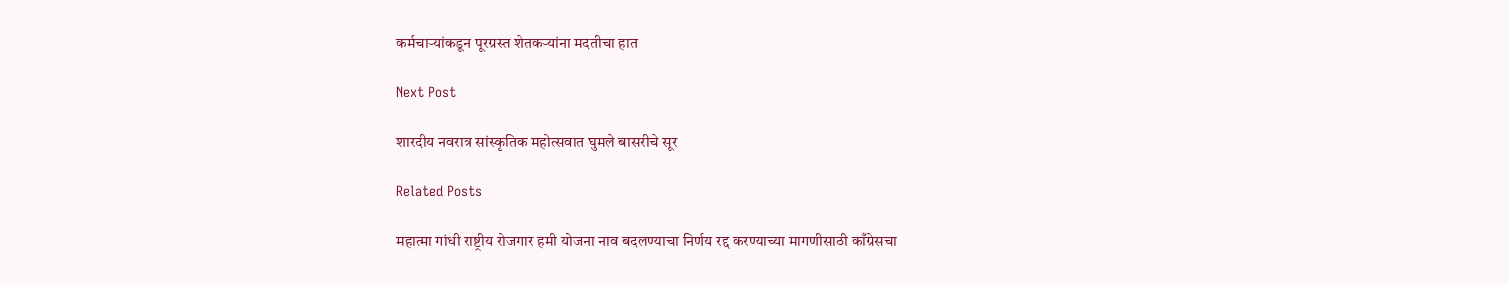कर्मचाऱ्यांकडून पूरग्रस्त शेतकऱ्यांना मदतीचा हात

Next Post

शारदीय नवरात्र सांस्कृतिक महोत्सवात घुमले बासरीचे सूर

Related Posts

महात्मा गांधी राष्ट्रीय रोजगार हमी योजना नाव बदलण्याचा निर्णय रद्द करण्याच्या मागणीसाठी काँग्रेसचा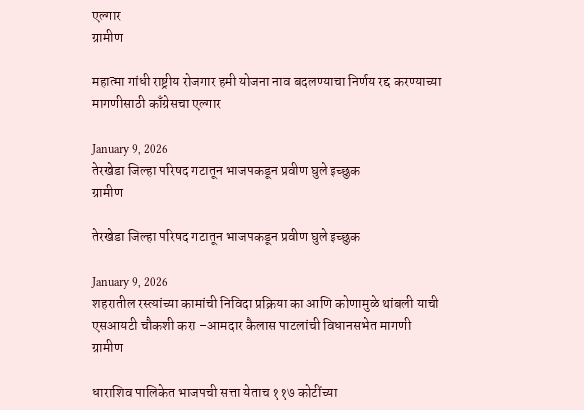एल्गार
ग्रामीण

महात्मा गांधी राष्ट्रीय रोजगार हमी योजना नाव बदलण्याचा निर्णय रद्द करण्याच्या मागणीसाठी काँग्रेसचा एल्गार

January 9, 2026
तेरखेडा जिल्हा परिषद गटातून भाजपकडून प्रवीण घुले इच्छुक
ग्रामीण

तेरखेडा जिल्हा परिषद गटातून भाजपकडून प्रवीण घुले इच्छुक

January 9, 2026
शहरातील रस्त्यांच्या कामांची निविदा प्रक्रिया का आणि कोणामुळे थांबली याची एसआयटी चौकशी करा –आमदार कैलास पाटलांची विधानसभेत मागणी
ग्रामीण

धाराशिव पालिकेत भाजपची सत्ता येताच ११७ कोटींच्या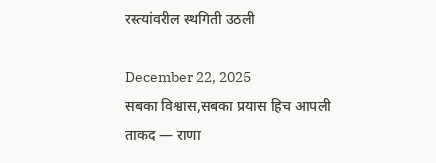रस्त्यांवरील स्थगिती उठली

December 22, 2025
सबका विश्वास,सबका प्रयास हिच आपली ताकद — राणा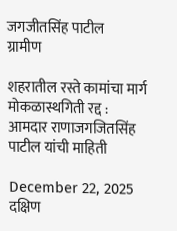जगजीतसिंह पाटील
ग्रामीण

शहरातील रस्ते कामांचा मार्ग मोकळास्थगिती रद्द : आमदार राणाजगजितसिंह पाटील यांची माहिती

December 22, 2025
दक्षिण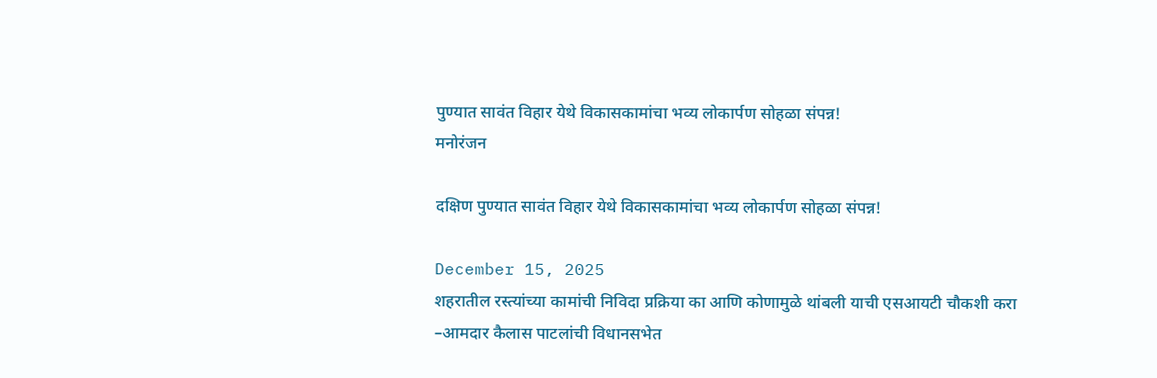पुण्यात सावंत विहार येथे विकासकामांचा भव्य लोकार्पण सोहळा संपन्न!
मनोरंजन

दक्षिण पुण्यात सावंत विहार येथे विकासकामांचा भव्य लोकार्पण सोहळा संपन्न!

December 15, 2025
शहरातील रस्त्यांच्या कामांची निविदा प्रक्रिया का आणि कोणामुळे थांबली याची एसआयटी चौकशी करा –आमदार कैलास पाटलांची विधानसभेत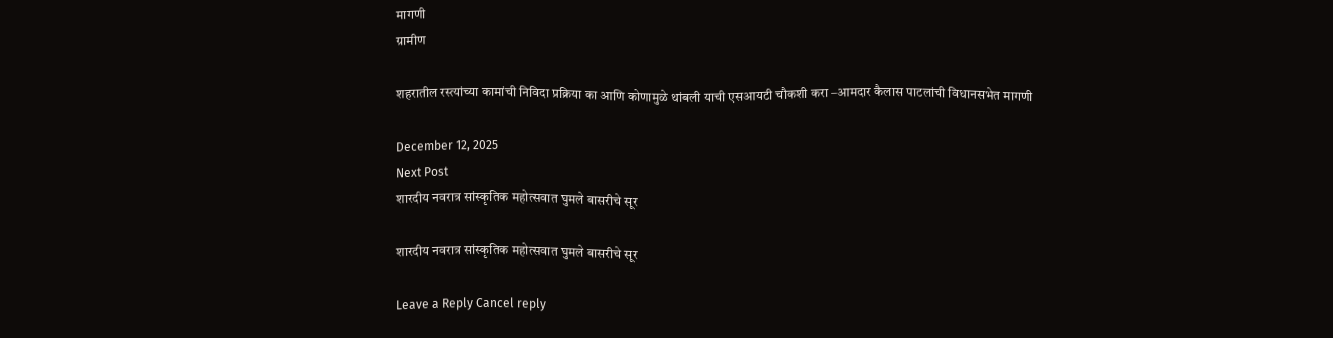मागणी
ग्रामीण

शहरातील रस्त्यांच्या कामांची निविदा प्रक्रिया का आणि कोणामुळे थांबली याची एसआयटी चौकशी करा –आमदार कैलास पाटलांची विधानसभेत मागणी

December 12, 2025
Next Post
शारदीय नवरात्र सांस्कृतिक महोत्सवात घुमले बासरीचे सूर

शारदीय नवरात्र सांस्कृतिक महोत्सवात घुमले बासरीचे सूर

Leave a Reply Cancel reply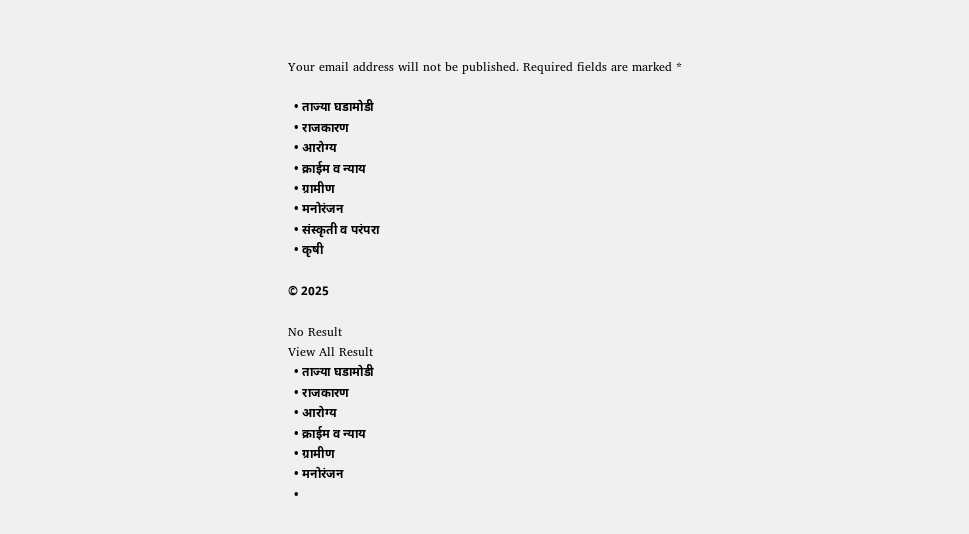Your email address will not be published. Required fields are marked *

  • ताज्या घडामोडी
  • राजकारण
  • आरोग्य
  • क्राईम व न्याय
  • ग्रामीण
  • मनोरंजन
  • संस्कृती व परंपरा
  • कृषी

© 2025

No Result
View All Result
  • ताज्या घडामोडी
  • राजकारण
  • आरोग्य
  • क्राईम व न्याय
  • ग्रामीण
  • मनोरंजन
  •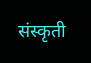संस्कृती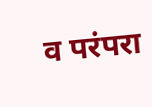व परंपरा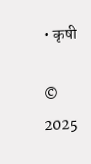• कृषी

© 2025